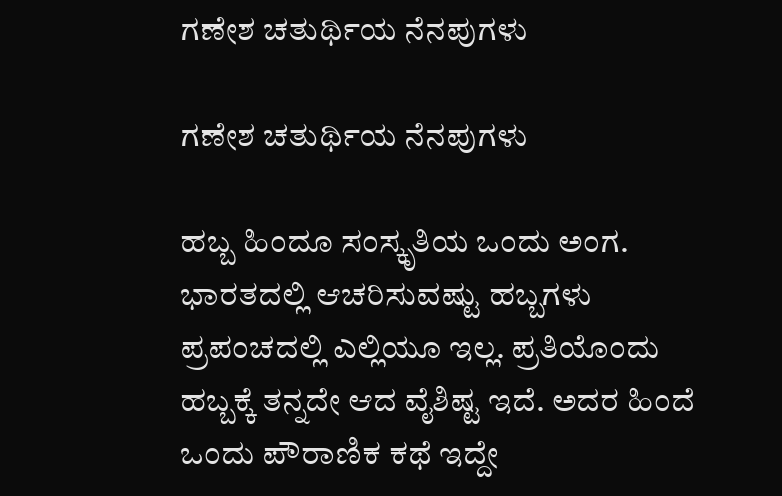ಗಣೇಶ ಚತುರ್ಥಿಯ ನೆನಪುಗಳು

ಗಣೇಶ ಚತುರ್ಥಿಯ ನೆನಪುಗಳು

ಹಬ್ಬ ಹಿಂದೂ ಸಂಸ್ಕೃತಿಯ ಒಂದು ಅಂಗ. ಭಾರತದಲ್ಲಿ ಆಚರಿಸುವಷ್ಟು ಹಬ್ಬಗಳು ಪ್ರಪಂಚದಲ್ಲಿ ಎಲ್ಲಿಯೂ ಇಲ್ಲ. ಪ್ರತಿಯೊಂದು ಹಬ್ಬಕ್ಕೆ ತನ್ನದೇ ಆದ ವೈಶಿಷ್ಟ ಇದೆ. ಅದರ ಹಿಂದೆ ಒಂದು ಪೌರಾಣಿಕ ಕಥೆ ಇದ್ದೇ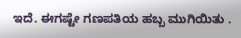ಇದೆ. ಈಗಷ್ಟೇ ಗಣಪತಿಯ ಹಬ್ಬ ಮುಗಿಯಿತು .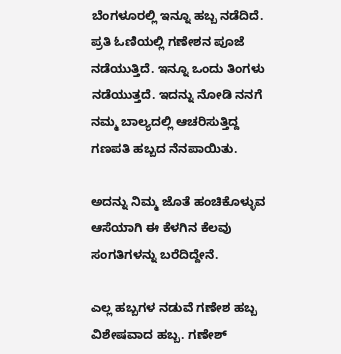ಬೆಂಗಳೂರಲ್ಲಿ ಇನ್ನೂ ಹಬ್ಬ ನಡೆದಿದೆ. ಪ್ರತಿ ಓಣಿಯಲ್ಲಿ ಗಣೇಶನ ಪೂಜೆ ನಡೆಯುತ್ತಿದೆ. ಇನ್ನೂ ಒಂದು ತಿಂಗಳು ನಡೆಯುತ್ತದೆ. ಇದನ್ನು ನೋಡಿ ನನಗೆ ನಮ್ಮ ಬಾಲ್ಯದಲ್ಲಿ ಆಚರಿಸುತ್ತಿದ್ದ ಗಣಪತಿ ಹಬ್ಬದ ನೆನಪಾಯಿತು.

ಅದನ್ನು ನಿಮ್ಮ ಜೊತೆ ಹಂಚಿಕೊಳ್ಳುವ ಆಸೆಯಾಗಿ ಈ ಕೆಳಗಿನ ಕೆಲವು ಸಂಗತಿಗಳನ್ನು ಬರೆದಿದ್ದೇನೆ.

ಎಲ್ಲ ಹಬ್ಬಗಳ ನಡುವೆ ಗಣೇಶ ಹಬ್ಬ ವಿಶೇಷವಾದ ಹಬ್ಬ. ಗಣೇಶ್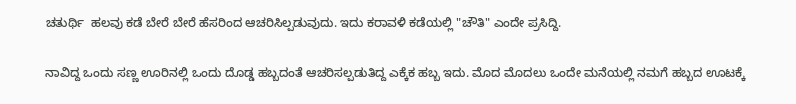ಚತುರ್ಥಿ  ಹಲವು ಕಡೆ ಬೇರೆ ಬೇರೆ ಹೆಸರಿಂದ ಆಚರಿಸಿಲ್ಪಡುವುದು. ಇದು ಕರಾವಳಿ ಕಡೆಯಲ್ಲಿ "ಚೌತಿ" ಎಂದೇ ಪ್ರಸಿದ್ದಿ.

ನಾವಿದ್ದ ಒಂದು ಸಣ್ಣ ಊರಿನಲ್ಲಿ ಒಂದು ದೊಡ್ಡ ಹಬ್ಬದಂತೆ ಆಚರಿಸಲ್ಪಡುತಿದ್ದ ಎಕ್ಕೆಕ ಹಬ್ಬ ಇದು. ಮೊದ ಮೊದಲು ಒಂದೇ ಮನೆಯಲ್ಲಿ ನಮಗೆ ಹಬ್ಬದ ಊಟಕ್ಕೆ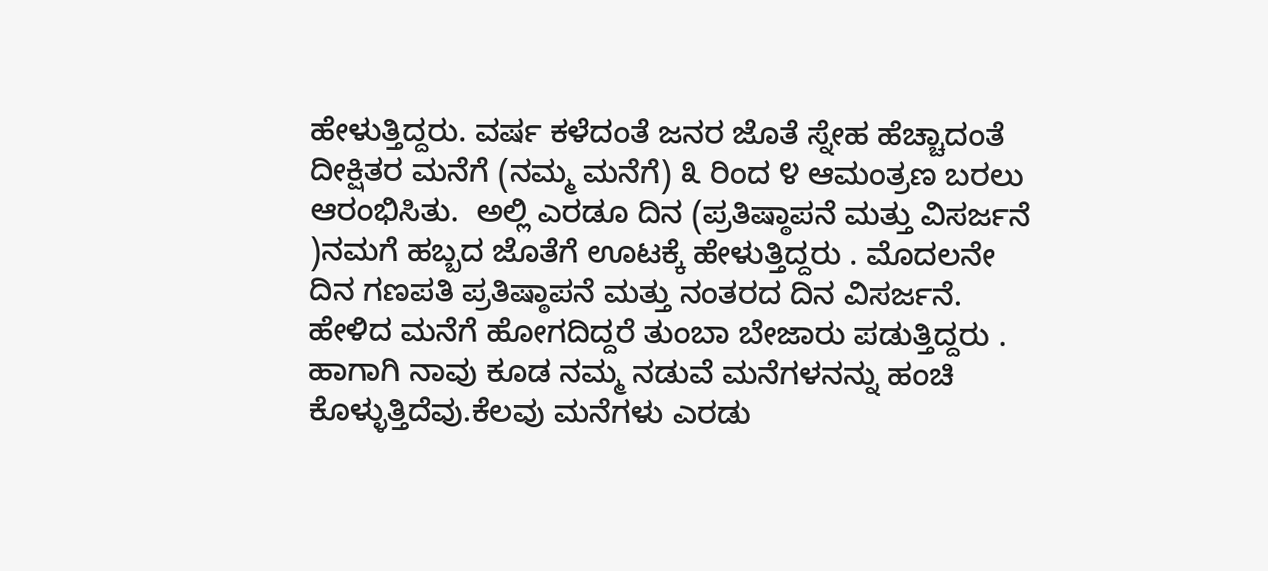ಹೇಳುತ್ತಿದ್ದರು. ವರ್ಷ ಕಳೆದಂತೆ ಜನರ ಜೊತೆ ಸ್ನೇಹ ಹೆಚ್ಚಾದಂತೆ ದೀಕ್ಷಿತರ ಮನೆಗೆ (ನಮ್ಮ ಮನೆಗೆ) ೩ ರಿಂದ ೪ ಆಮಂತ್ರಣ ಬರಲು ಆರಂಭಿಸಿತು.  ಅಲ್ಲಿ ಎರಡೂ ದಿನ (ಪ್ರತಿಷ್ಠಾಪನೆ ಮತ್ತು ವಿಸರ್ಜನೆ )ನಮಗೆ ಹಬ್ಬದ ಜೊತೆಗೆ ಊಟಕ್ಕೆ ಹೇಳುತ್ತಿದ್ದರು . ಮೊದಲನೇ ದಿನ ಗಣಪತಿ ಪ್ರತಿಷ್ಠಾಪನೆ ಮತ್ತು ನಂತರದ ದಿನ ವಿಸರ್ಜನೆ. ಹೇಳಿದ ಮನೆಗೆ ಹೋಗದಿದ್ದರೆ ತುಂಬಾ ಬೇಜಾರು ಪಡುತ್ತಿದ್ದರು . ಹಾಗಾಗಿ ನಾವು ಕೂಡ ನಮ್ಮ ನಡುವೆ ಮನೆಗಳನನ್ನು ಹಂಚಿ ಕೊಳ್ಳುತ್ತಿದೆವು.ಕೆಲವು ಮನೆಗಳು ಎರಡು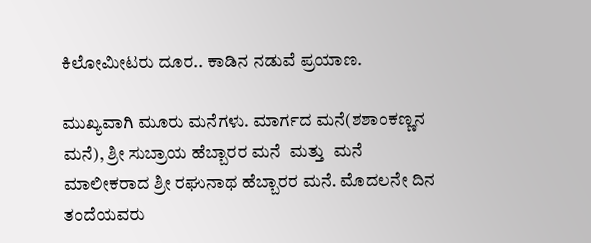ಕಿಲೋಮೀಟರು ದೂರ.. ಕಾಡಿನ ನಡುವೆ ಪ್ರಯಾಣ.

ಮುಖ್ಯವಾಗಿ ಮೂರು ಮನೆಗಳು. ಮಾರ್ಗದ ಮನೆ(ಶಶಾಂಕಣ್ಣನ  ಮನೆ), ಶ್ರೀ ಸುಬ್ರಾಯ ಹೆಬ್ಬಾರರ ಮನೆ  ಮತ್ತು  ಮನೆ ಮಾಲೀಕರಾದ ಶ್ರೀ ರಘುನಾಥ ಹೆಬ್ಬಾರರ ಮನೆ. ಮೊದಲನೇ ದಿನ ತಂದೆಯವರು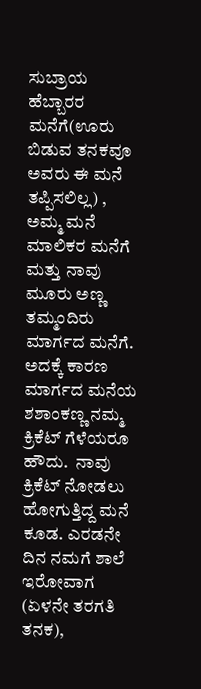ಸುಬ್ರಾಯ ಹೆಬ್ಬಾರರ ಮನೆಗೆ(ಊರು ಬಿಡುವ ತನಕವೂ ಅವರು ಈ ಮನೆ ತಪ್ಪಿಸಲಿಲ್ಲ) , ಅಮ್ಮ ಮನೆ ಮಾಲಿಕರ ಮನೆಗೆ ಮತ್ತು ನಾವು ಮೂರು ಅಣ್ಣ ತಮ್ಮಂದಿರು ಮಾರ್ಗದ ಮನೆಗೆ.  ಅದಕ್ಕೆ ಕಾರಣ ಮಾರ್ಗದ ಮನೆಯ ಶಶಾಂಕಣ್ಣ ನಮ್ಮ ಕ್ರಿಕೆಟ್ ಗೆಳೆಯರೂ ಹೌದು.  ನಾವು ಕ್ರಿಕೆಟ್ ನೋಡಲು ಹೋಗುತ್ತಿದ್ದ ಮನೆ ಕೂಡ. ಎರಡನೇ ದಿನ ನಮಗೆ ಶಾಲೆ ಇರೋವಾಗ (ಏಳನೇ ತರಗತಿ ತನಕ),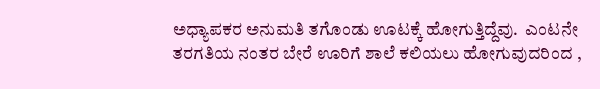ಅಧ್ಯಾಪಕರ ಅನುಮತಿ ತಗೊಂಡು ಊಟಕ್ಕೆ ಹೋಗುತ್ತಿದ್ದೆವು.  ಎಂಟನೇ ತರಗತಿಯ ನಂತರ ಬೇರೆ ಊರಿಗೆ ಶಾಲೆ ಕಲಿಯಲು ಹೋಗುವುದರಿಂದ ,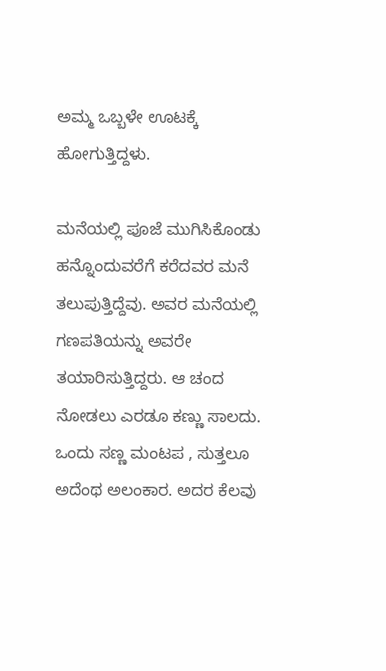ಅಮ್ಮ ಒಬ್ಬಳೇ ಊಟಕ್ಕೆ ಹೋಗುತ್ತಿದ್ದಳು.

ಮನೆಯಲ್ಲಿ ಪೂಜೆ ಮುಗಿಸಿಕೊಂಡು ಹನ್ನೊಂದುವರೆಗೆ ಕರೆದವರ ಮನೆ ತಲುಪುತ್ತಿದ್ದೆವು. ಅವರ ಮನೆಯಲ್ಲಿ ಗಣಪತಿಯನ್ನು ಅವರೇ ತಯಾರಿಸುತ್ತಿದ್ದರು. ಆ ಚಂದ ನೋಡಲು ಎರಡೂ ಕಣ್ಣು ಸಾಲದು. ಒಂದು ಸಣ್ಣ ಮಂಟಪ , ಸುತ್ತಲೂ ಅದೆಂಥ ಅಲಂಕಾರ. ಅದರ ಕೆಲವು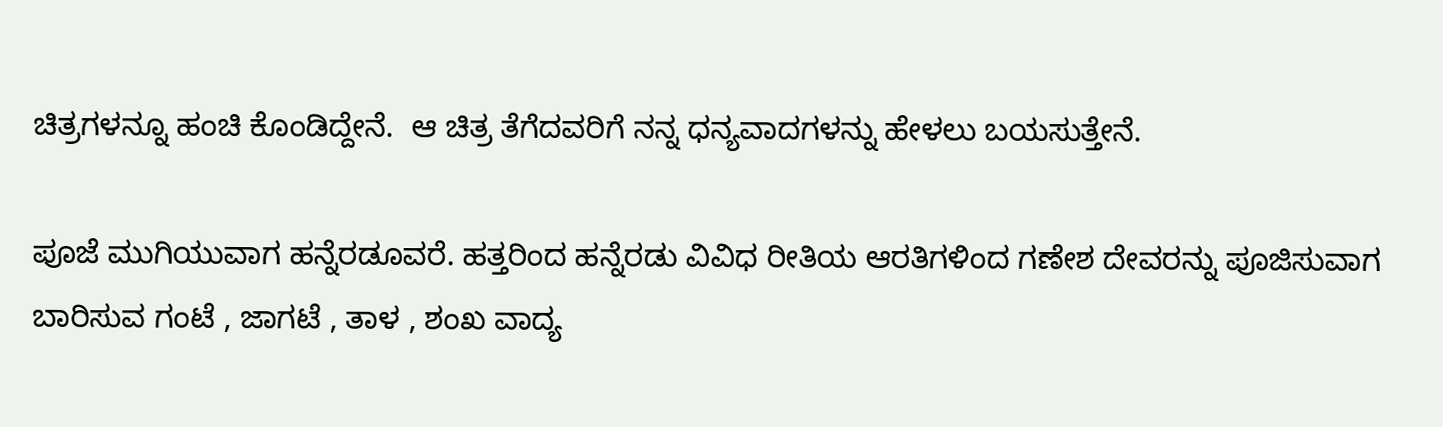ಚಿತ್ರಗಳನ್ನೂ ಹಂಚಿ ಕೊಂಡಿದ್ದೇನೆ.  ಆ ಚಿತ್ರ ತೆಗೆದವರಿಗೆ ನನ್ನ ಧನ್ಯವಾದಗಳನ್ನು ಹೇಳಲು ಬಯಸುತ್ತೇನೆ.

ಪೂಜೆ ಮುಗಿಯುವಾಗ ಹನ್ನೆರಡೂವರೆ. ಹತ್ತರಿಂದ ಹನ್ನೆರಡು ವಿವಿಧ ರೀತಿಯ ಆರತಿಗಳಿಂದ ಗಣೇಶ ದೇವರನ್ನು ಪೂಜಿಸುವಾಗ ಬಾರಿಸುವ ಗಂಟೆ , ಜಾಗಟೆ , ತಾಳ , ಶಂಖ ವಾದ್ಯ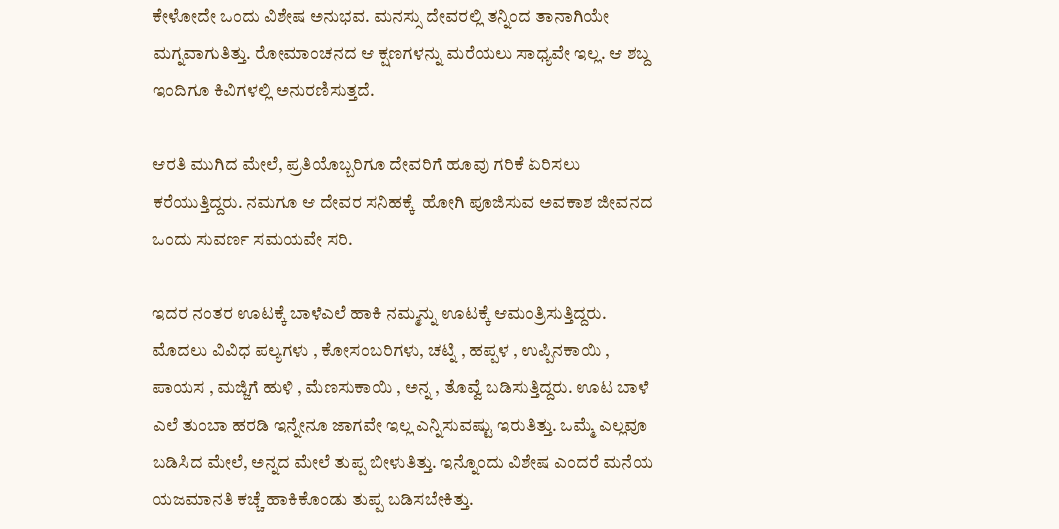ಕೇಳೋದೇ ಒಂದು ವಿಶೇಷ ಅನುಭವ. ಮನಸ್ಸು ದೇವರಲ್ಲಿ ತನ್ನಿಂದ ತಾನಾಗಿಯೇ ಮಗ್ನವಾಗುತಿತ್ತು. ರೋಮಾಂಚನದ ಆ ಕ್ಷಣಗಳನ್ನು ಮರೆಯಲು ಸಾಧ್ಯವೇ ಇಲ್ಲ. ಆ ಶಬ್ದ ಇಂದಿಗೂ ಕಿವಿಗಳಲ್ಲಿ ಅನುರಣಿಸುತ್ತದೆ.

ಆರತಿ ಮುಗಿದ ಮೇಲೆ, ಪ್ರತಿಯೊಬ್ಬರಿಗೂ ದೇವರಿಗೆ ಹೂವು ಗರಿಕೆ ಏರಿಸಲು ಕರೆಯುತ್ತಿದ್ದರು. ನಮಗೂ ಆ ದೇವರ ಸನಿಹಕ್ಕೆ  ಹೋಗಿ ಪೂಜಿಸುವ ಅವಕಾಶ ಜೀವನದ ಒಂದು ಸುವರ್ಣ ಸಮಯವೇ ಸರಿ.

ಇದರ ನಂತರ ಊಟಕ್ಕೆ ಬಾಳೆಎಲೆ ಹಾಕಿ ನಮ್ಮನ್ನು ಊಟಕ್ಕೆ ಆಮಂತ್ರಿಸುತ್ತಿದ್ದರು. ಮೊದಲು ವಿವಿಧ ಪಲ್ಯಗಳು , ಕೋಸಂಬರಿಗಳು, ಚಟ್ನಿ , ಹಪ್ಪಳ , ಉಪ್ಪಿನಕಾಯಿ , ಪಾಯಸ , ಮಜ್ಜಿಗೆ ಹುಳಿ , ಮೆಣಸುಕಾಯಿ , ಅನ್ನ , ತೊವ್ವೆ ಬಡಿಸುತ್ತಿದ್ದರು. ಊಟ ಬಾಳೆ ಎಲೆ ತುಂಬಾ ಹರಡಿ ಇನ್ನೇನೂ ಜಾಗವೇ ಇಲ್ಲ ಎನ್ನಿಸುವಷ್ಟು ಇರುತಿತ್ತು. ಒಮ್ಮೆ ಎಲ್ಲವೂ ಬಡಿಸಿದ ಮೇಲೆ, ಅನ್ನದ ಮೇಲೆ ತುಪ್ಪ ಬೀಳುತಿತ್ತು. ಇನ್ನೊಂದು ವಿಶೇಷ ಎಂದರೆ ಮನೆಯ ಯಜಮಾನತಿ ಕಚ್ಚೆ ಹಾಕಿಕೊಂಡು ತುಪ್ಪ ಬಡಿಸಬೇಕಿತ್ತು.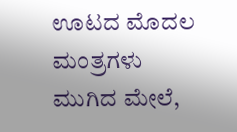ಊಟದ ಮೊದಲ ಮಂತ್ರಗಳು ಮುಗಿದ ಮೇಲೆ,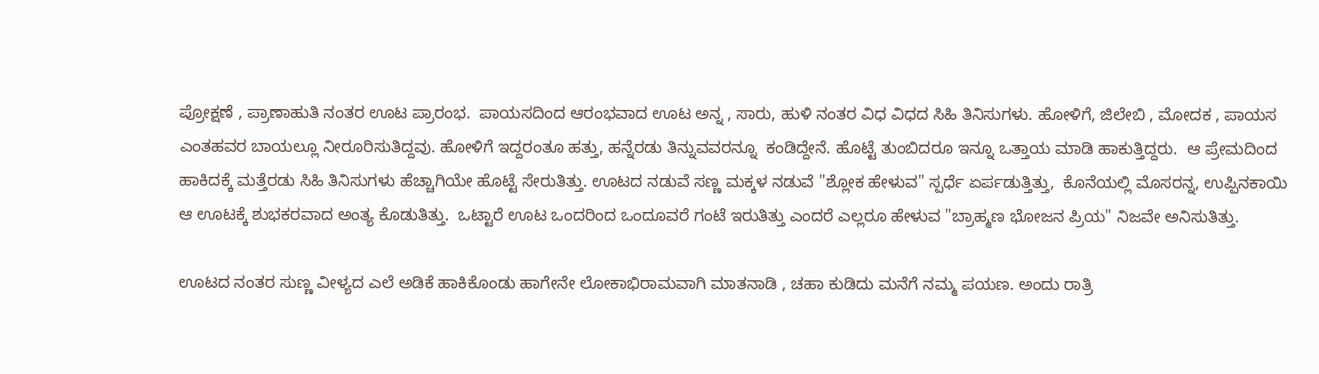ಪ್ರೋಕ್ಷಣೆ , ಪ್ರಾಣಾಹುತಿ ನಂತರ ಊಟ ಪ್ರಾರಂಭ.  ಪಾಯಸದಿಂದ ಆರಂಭವಾದ ಊಟ ಅನ್ನ , ಸಾರು, ಹುಳಿ ನಂತರ ವಿಧ ವಿಧದ ಸಿಹಿ ತಿನಿಸುಗಳು. ಹೋಳಿಗೆ, ಜಿಲೇಬಿ , ಮೋದಕ , ಪಾಯಸ ಎಂತಹವರ ಬಾಯಲ್ಲೂ ನೀರೂರಿಸುತಿದ್ದವು. ಹೋಳಿಗೆ ಇದ್ದರಂತೂ ಹತ್ತು, ಹನ್ನೆರಡು ತಿನ್ನುವವರನ್ನೂ  ಕಂಡಿದ್ದೇನೆ. ಹೊಟ್ಟೆ ತುಂಬಿದರೂ ಇನ್ನೂ ಒತ್ತಾಯ ಮಾಡಿ ಹಾಕುತ್ತಿದ್ದರು.  ಆ ಪ್ರೇಮದಿಂದ ಹಾಕಿದಕ್ಕೆ ಮತ್ತೆರಡು ಸಿಹಿ ತಿನಿಸುಗಳು ಹೆಚ್ಚಾಗಿಯೇ ಹೊಟ್ಟೆ ಸೇರುತಿತ್ತು. ಊಟದ ನಡುವೆ ಸಣ್ಣ ಮಕ್ಕಳ ನಡುವೆ "ಶ್ಲೋಕ ಹೇಳುವ" ಸ್ಪರ್ಧೆ ಏರ್ಪಡುತ್ತಿತ್ತು,  ಕೊನೆಯಲ್ಲಿ ಮೊಸರನ್ನ, ಉಪ್ಪಿನಕಾಯಿ ಆ ಊಟಕ್ಕೆ ಶುಭಕರವಾದ ಅಂತ್ಯ ಕೊಡುತಿತ್ತು.  ಒಟ್ಟಾರೆ ಊಟ ಒಂದರಿಂದ ಒಂದೂವರೆ ಗಂಟೆ ಇರುತಿತ್ತು ಎಂದರೆ ಎಲ್ಲರೂ ಹೇಳುವ "ಬ್ರಾಹ್ಮಣ ಭೋಜನ ಪ್ರಿಯ" ನಿಜವೇ ಅನಿಸುತಿತ್ತು.

ಊಟದ ನಂತರ ಸುಣ್ಣ ವೀಳ್ಯದ ಎಲೆ ಅಡಿಕೆ ಹಾಕಿಕೊಂಡು ಹಾಗೇನೇ ಲೋಕಾಭಿರಾಮವಾಗಿ ಮಾತನಾಡಿ , ಚಹಾ ಕುಡಿದು ಮನೆಗೆ ನಮ್ಮ ಪಯಣ. ಅಂದು ರಾತ್ರಿ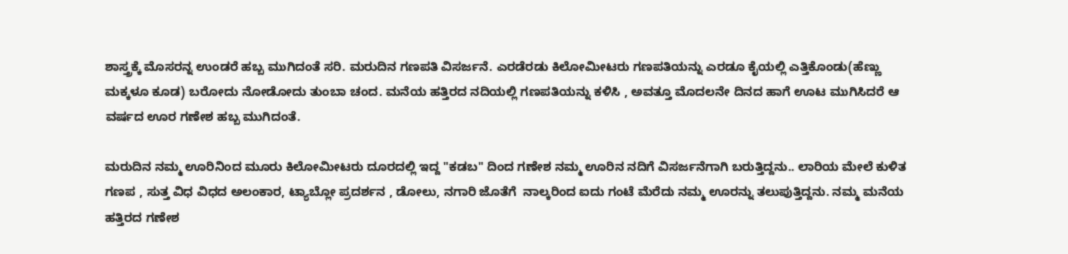ಶಾಸ್ತ್ರಕ್ಕೆ ಮೊಸರನ್ನ ಉಂಡರೆ ಹಬ್ಬ ಮುಗಿದಂತೆ ಸರಿ. ಮರುದಿನ ಗಣಪತಿ ವಿಸರ್ಜನೆ. ಎರಡೆರಡು ಕಿಲೋಮೀಟರು ಗಣಪತಿಯನ್ನು ಎರಡೂ ಕೈಯಲ್ಲಿ ಎತ್ತಿಕೊಂಡು(ಹೆಣ್ಣು ಮಕ್ಕಳೂ ಕೂಡ) ಬರೋದು ನೋಡೋದು ತುಂಬಾ ಚಂದ. ಮನೆಯ ಹತ್ತಿರದ ನದಿಯಲ್ಲಿ ಗಣಪತಿಯನ್ನು ಕಳಿಸಿ , ಅವತ್ತೂ ಮೊದಲನೇ ದಿನದ ಹಾಗೆ ಊಟ ಮುಗಿಸಿದರೆ ಆ ವರ್ಷದ ಊರ ಗಣೇಶ ಹಬ್ಬ ಮುಗಿದಂತೆ.

ಮರುದಿನ ನಮ್ಮ ಊರಿನಿಂದ ಮೂರು ಕಿಲೋಮೀಟರು ದೂರದಲ್ಲಿ ಇದ್ದ "ಕಡಬ" ದಿಂದ ಗಣೇಶ ನಮ್ಮ ಊರಿನ ನದಿಗೆ ವಿಸರ್ಜನೆಗಾಗಿ ಬರುತ್ತಿದ್ದನು.. ಲಾರಿಯ ಮೇಲೆ ಕುಳಿತ ಗಣಪ , ಸುತ್ತ ವಿಧ ವಿಧದ ಅಲಂಕಾರ, ಟ್ಯಾಬ್ಲೋ ಪ್ರದರ್ಶನ , ಡೋಲು, ನಗಾರಿ ಜೊತೆಗೆ  ನಾಲ್ಕರಿಂದ ಐದು ಗಂಟೆ ಮೆರೆದು ನಮ್ಮ ಊರನ್ನು ತಲುಪುತ್ತಿದ್ದನು. ನಮ್ಮ ಮನೆಯ ಹತ್ತಿರದ ಗಣೇಶ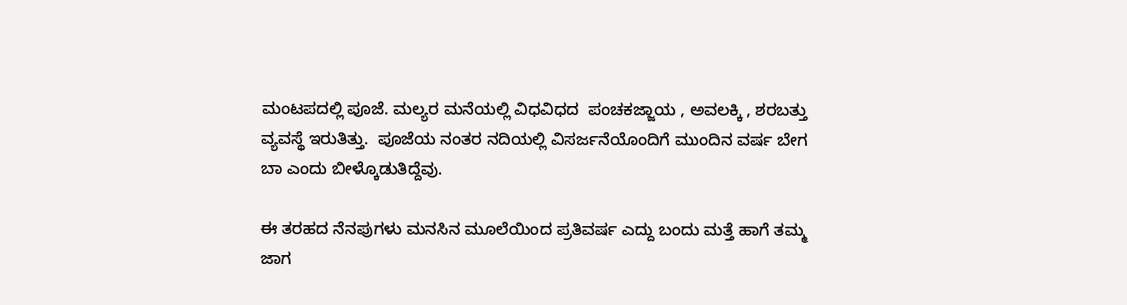ಮಂಟಪದಲ್ಲಿ ಪೂಜೆ. ಮಲ್ಯರ ಮನೆಯಲ್ಲಿ ವಿಧವಿಧದ  ಪಂಚಕಜ್ಜಾಯ , ಅವಲಕ್ಕಿ , ಶರಬತ್ತು ವ್ಯವಸ್ಥೆ ಇರುತಿತ್ತು.  ಪೂಜೆಯ ನಂತರ ನದಿಯಲ್ಲಿ ವಿಸರ್ಜನೆಯೊಂದಿಗೆ ಮುಂದಿನ ವರ್ಷ ಬೇಗ ಬಾ ಎಂದು ಬೀಳ್ಕೊಡುತಿದ್ದೆವು.

ಈ ತರಹದ ನೆನಪುಗಳು ಮನಸಿನ ಮೂಲೆಯಿಂದ ಪ್ರತಿವರ್ಷ ಎದ್ದು ಬಂದು ಮತ್ತೆ ಹಾಗೆ ತಮ್ಮ ಜಾಗ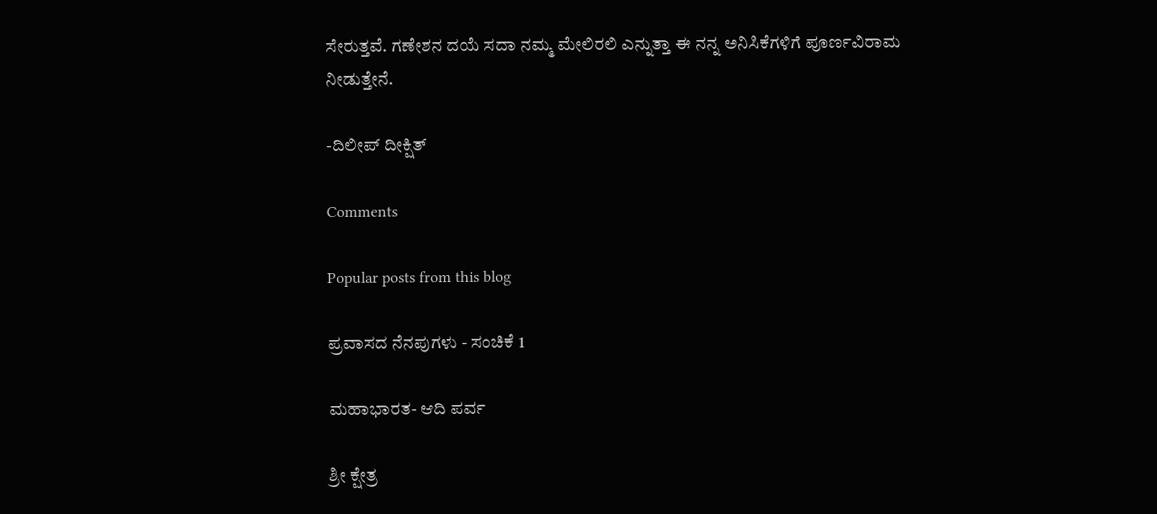ಸೇರುತ್ತವೆ. ಗಣೇಶನ ದಯೆ ಸದಾ ನಮ್ಮ ಮೇಲಿರಲಿ ಎನ್ನುತ್ತಾ ಈ ನನ್ನ ಅನಿಸಿಕೆಗಳಿಗೆ ಪೂರ್ಣವಿರಾಮ ನೀಡುತ್ತೇನೆ.

-ದಿಲೀಪ್ ದೀಕ್ಷಿತ್

Comments

Popular posts from this blog

ಪ್ರವಾಸದ ನೆನಪುಗಳು - ಸಂಚಿಕೆ 1

ಮಹಾಭಾರತ- ಆದಿ ಪರ್ವ

ಶ್ರೀ ಕ್ಷೇತ್ರ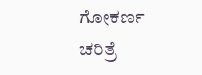ಗೋಕರ್ಣ ಚರಿತ್ರೆ